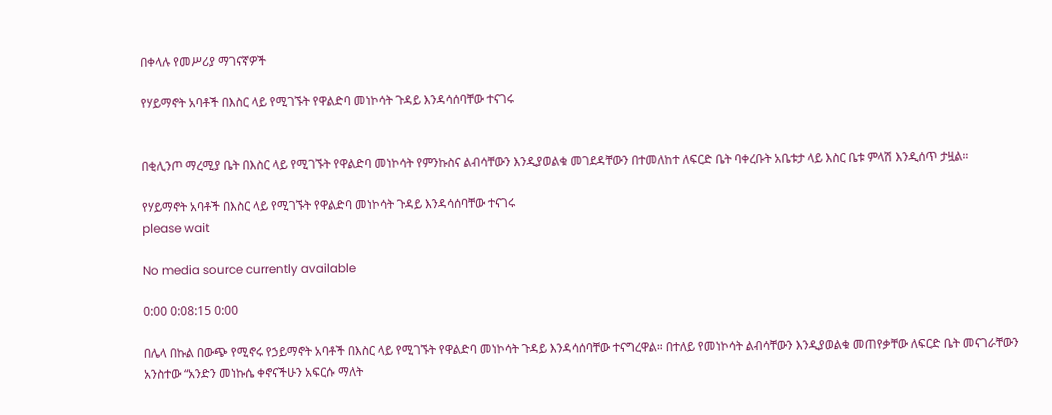በቀላሉ የመሥሪያ ማገናኛዎች

የሃይማኖት አባቶች በእስር ላይ የሚገኙት የዋልድባ መነኮሳት ጉዳይ እንዳሳሰባቸው ተናገሩ


በቂሊንጦ ማረሚያ ቤት በእስር ላይ የሚገኙት የዋልድባ መነኮሳት የምንኩስና ልብሳቸውን እንዲያወልቁ መገደዳቸውን በተመለከተ ለፍርድ ቤት ባቀረቡት አቤቱታ ላይ እስር ቤቱ ምላሽ እንዲሰጥ ታዟል።

የሃይማኖት አባቶች በእስር ላይ የሚገኙት የዋልድባ መነኮሳት ጉዳይ እንዳሳሰባቸው ተናገሩ
please wait

No media source currently available

0:00 0:08:15 0:00

በሌላ በኩል በውጭ የሚኖሩ የኃይማኖት አባቶች በእስር ላይ የሚገኙት የዋልድባ መነኮሳት ጉዳይ እንዳሳሰባቸው ተናግረዋል። በተለይ የመነኮሳት ልብሳቸውን እንዲያወልቁ መጠየቃቸው ለፍርድ ቤት መናገራቸውን አንስተው “አንድን መነኩሴ ቀኖናችሁን አፍርሱ ማለት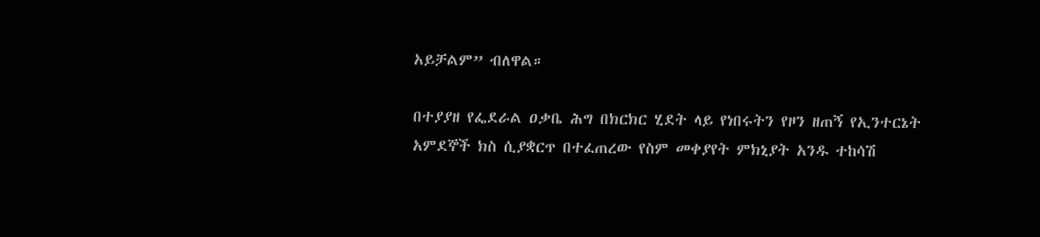አይቻልም” ብለዋል።

በተያያዘ የፌደራል ዐቃቤ ሕግ በክርክር ሂደት ላይ የነበሩትን የዞን ዘጠኝ የኢንተርኔት አምደኞች ክስ ሲያቋርጥ በተፈጠረው የስም መቀያየት ምክኒያት አንዱ ተከሳሽ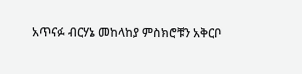አጥናፉ ብርሃኔ መከላከያ ምስክሮቹን አቅርቦ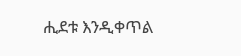ሒደቱ እንዲቀጥል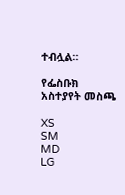ተብሏል።

የፌስቡክ አስተያየት መስጫ

XS
SM
MD
LG